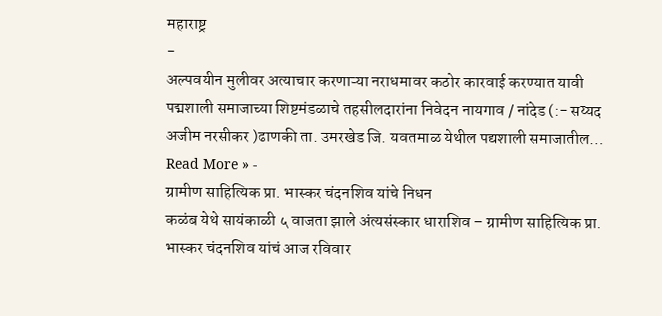महाराष्ट्र
-
अल्पवयीन मुलीवर अत्याचार करणाऱ्या नराधमावर कठोर कारवाई करण्यात यावी
पद्मशाली समाजाच्या शिष्टमंडळाचे तहसीलदारांना निवेदन नायगाव / नांदेड (:- सय्यद अजीम नरसीकर )ढाणकी ता. उमरखेड जि. यवतमाळ येथील पद्यशाली समाजातील…
Read More » -
ग्रामीण साहित्यिक प्रा. भास्कर चंदनशिव यांचे निधन
कळंब येथे सायंकाळी ५ वाजता झाले अंत्यसंस्कार धाराशिव – ग्रामीण साहित्यिक प्रा. भास्कर चंदनशिव यांचं आज रविवार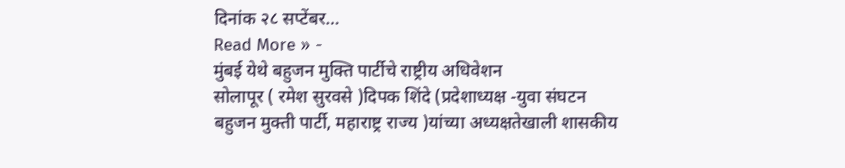दिनांक २८ सप्टेंबर…
Read More » -
मुंबई येथे बहुजन मुक्ति पार्टीचे राष्ट्रीय अधिवेशन
सोलापूर ( रमेश सुरवसे )दिपक शिंदे (प्रदेशाध्यक्ष -युवा संघटन बहुजन मुक्ती पार्टी, महाराष्ट्र राज्य )यांच्या अध्यक्षतेखाली शासकीय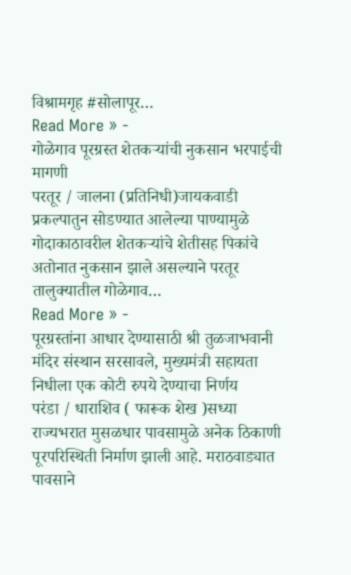विश्रामगृह #सोलापूर…
Read More » -
गोळेगाव पूरग्रस्त शेतकऱ्यांची नुकसान भरपाईची मागणी
परतूर / जालना (प्रतिनिधी)जायकवाडी प्रकल्पातुन सोडण्यात आलेल्या पाण्यामुळे गोदाकाठावरील शेतकऱ्यांचे शेतीसह पिकांचे अतोनात नुकसान झाले असल्याने परतूर तालुक्यातील गोळेगाव…
Read More » -
पूरग्रस्तांना आधार देण्यासाठी श्री तुळजाभवानी मंदिर संस्थान सरसावले, मुख्यमंत्री सहायता निधीला एक कोटी रुपये देण्याचा निर्णय
परंडा / धाराशिव ( फारूक शेख )सध्या राज्यभरात मुसळधार पावसामुळे अनेक ठिकाणी पूरपरिस्थिती निर्माण झाली आहे. मराठवाड्यात पावसाने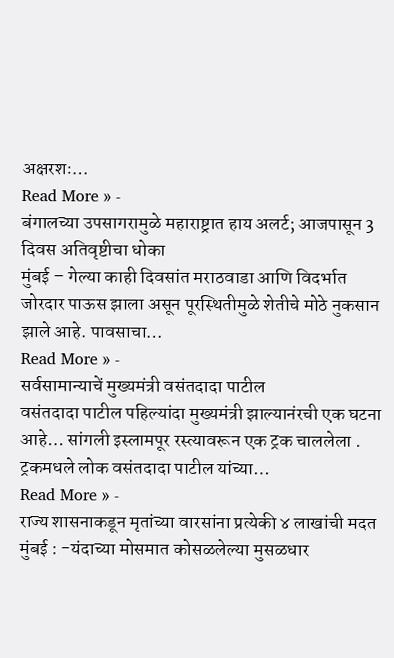अक्षरशः…
Read More » -
बंगालच्या उपसागरामुळे महाराष्ट्रात हाय अलर्ट; आजपासून 3 दिवस अतिवृष्टीचा धोका
मुंबई – गेल्या काही दिवसांत मराठवाडा आणि विदर्भात जोरदार पाऊस झाला असून पूरस्थितीमुळे शेतीचे मोठे नुकसान झाले आहे. पावसाचा…
Read More » -
सर्वसामान्याचें मुख्यमंत्री वसंतदादा पाटील
वसंतदादा पाटील पहिल्यांदा मुख्यमंत्री झाल्यानंरची एक घटना आहे… सांगली इस्लामपूर रस्त्यावरून एक ट्रक चाललेला . ट्रकमधले लोक वसंतदादा पाटील यांच्या…
Read More » -
राज्य शासनाकडून मृतांच्या वारसांना प्रत्येकी ४ लाखांची मदत
मुंबई : -यंदाच्या मोसमात कोसळलेल्या मुसळधार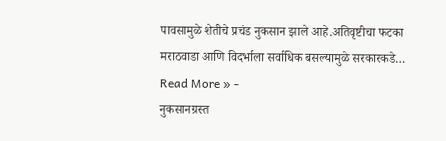पावसामुळे शेतीचे प्रचंड नुकसान झाले आहे.अतिवृष्टीचा फटका मराठवाडा आणि विदर्भाला सर्वाधिक बसल्यामुळे सरकारकडे…
Read More » -
नुकसानग्रस्त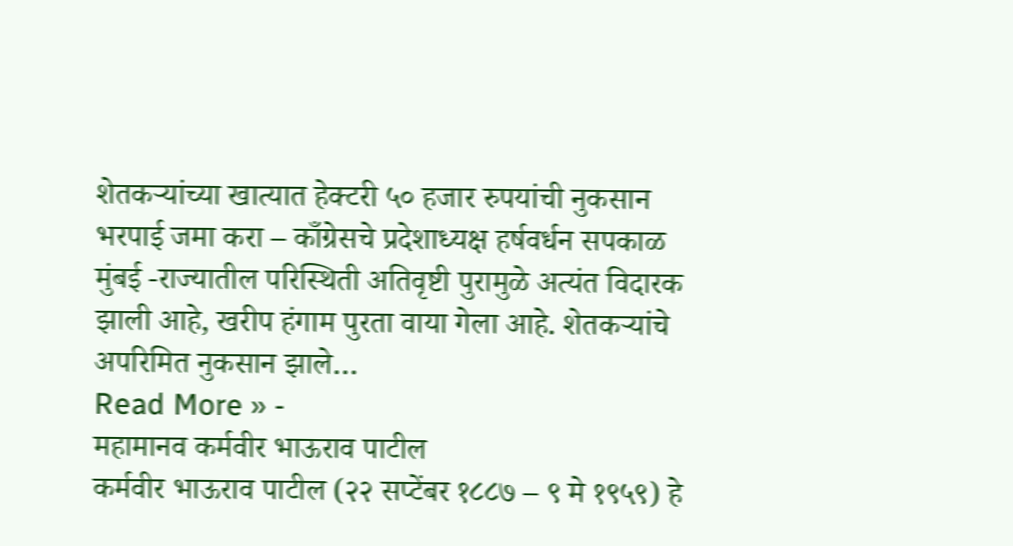शेतकऱ्यांच्या खात्यात हेक्टरी ५० हजार रुपयांची नुकसान भरपाई जमा करा – काँग्रेसचे प्रदेशाध्यक्ष हर्षवर्धन सपकाळ
मुंबई -राज्यातील परिस्थिती अतिवृष्टी पुरामुळे अत्यंत विदारक झाली आहे, खरीप हंगाम पुरता वाया गेला आहे. शेतकऱ्यांचे अपरिमित नुकसान झाले…
Read More » -
महामानव कर्मवीर भाऊराव पाटील
कर्मवीर भाऊराव पाटील (२२ सप्टेंबर १८८७ – ९ मे १९५९) हे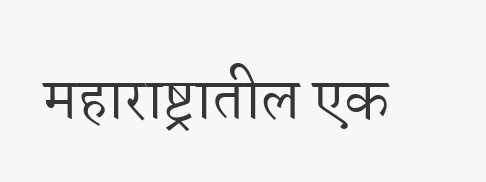महाराष्ट्रातील एक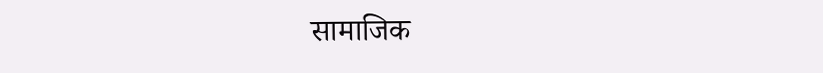सामाजिक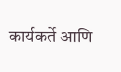कार्यकर्ते आणि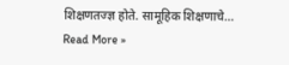शिक्षणतज्ज्ञ होते. सामूहिक शिक्षणाचे…
Read More »